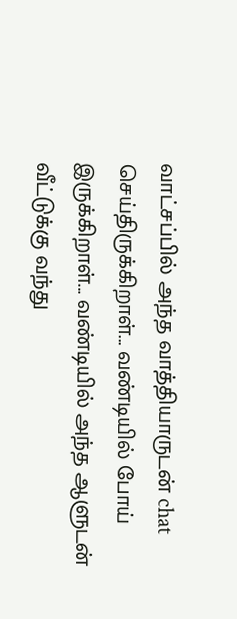வாட்சப்பில் அந்த வாத்தியாருடன் chat செய்திருக்கிறாள்... வண்டியில் போய் இருக்கிறாள்... வண்டியில் அந்த ஆளுடன் வீட்டுக்கு வந்து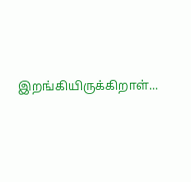இறங்கியிருக்கிறாள்...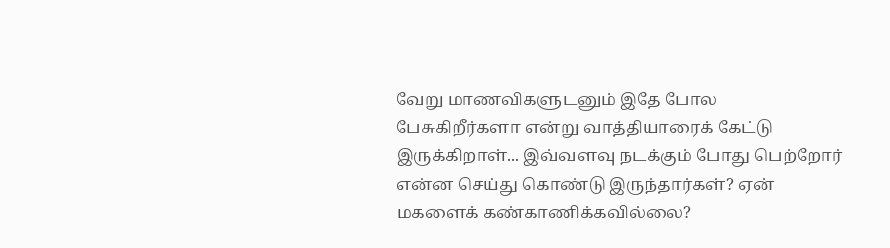வேறு மாணவிகளுடனும் இதே போல பேசுகிறீர்களா என்று வாத்தியாரைக் கேட்டு இருக்கிறாள்... இவ்வளவு நடக்கும் போது பெற்றோர் என்ன செய்து கொண்டு இருந்தார்கள்? ஏன் மகளைக் கண்காணிக்கவில்லை?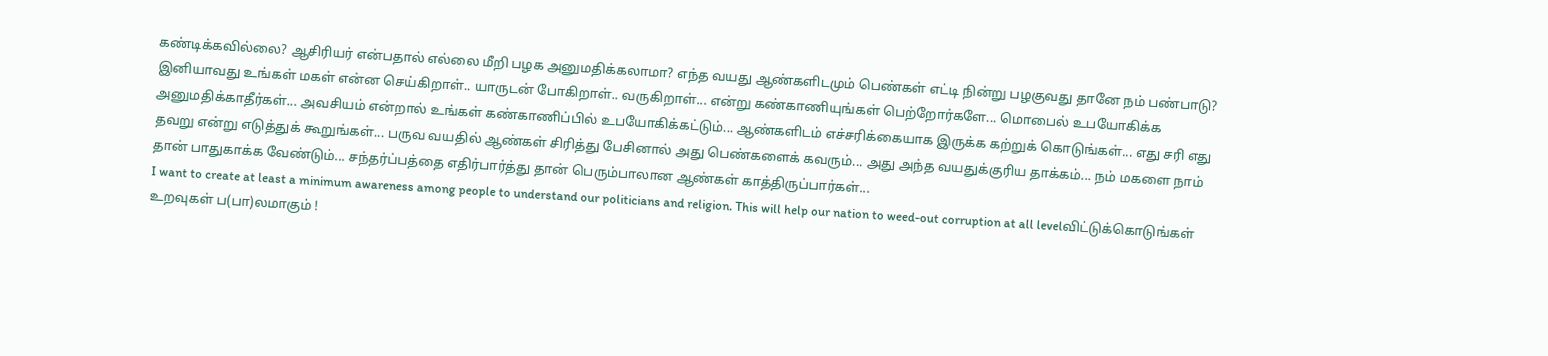கண்டிக்கவில்லை? ஆசிரியர் என்பதால் எல்லை மீறி பழக அனுமதிக்கலாமா? எந்த வயது ஆண்களிடமும் பெண்கள் எட்டி நின்று பழகுவது தானே நம் பண்பாடு? இனியாவது உங்கள் மகள் என்ன செய்கிறாள்.. யாருடன் போகிறாள்.. வருகிறாள்... என்று கண்காணியுங்கள் பெற்றோர்களே... மொபைல் உபயோகிக்க அனுமதிக்காதீர்கள்... அவசியம் என்றால் உங்கள் கண்காணிப்பில் உபயோகிக்கட்டும்... ஆண்களிடம் எச்சரிக்கையாக இருக்க கற்றுக் கொடுங்கள்... எது சரி எது தவறு என்று எடுத்துக் கூறுங்கள்... பருவ வயதில் ஆண்கள் சிரித்து பேசினால் அது பெண்களைக் கவரும்... அது அந்த வயதுக்குரிய தாக்கம்... நம் மகளை நாம் தான் பாதுகாக்க வேண்டும்... சந்தர்ப்பத்தை எதிர்பார்த்து தான் பெரும்பாலான ஆண்கள் காத்திருப்பார்கள்...
I want to create at least a minimum awareness among people to understand our politicians and religion. This will help our nation to weed-out corruption at all levelவிட்டுக்கொடுங்கள் உறவுகள் ப(பா)லமாகும் !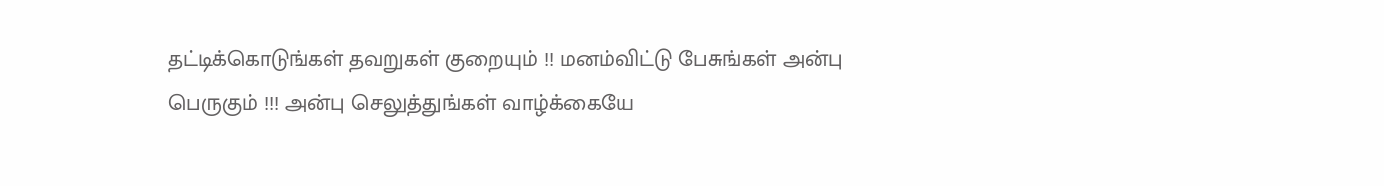தட்டிக்கொடுங்கள் தவறுகள் குறையும் !! மனம்விட்டு பேசுங்கள் அன்பு பெருகும் !!! அன்பு செலுத்துங்கள் வாழ்க்கையே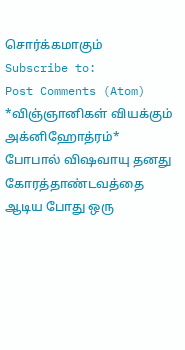சொர்க்கமாகும்
Subscribe to:
Post Comments (Atom)
*விஞ்ஞானிகள் வியக்கும் அக்னிஹோத்ரம்*
போபால் விஷவாயு தனது கோரத்தாண்டவத்தை ஆடிய போது ஒரு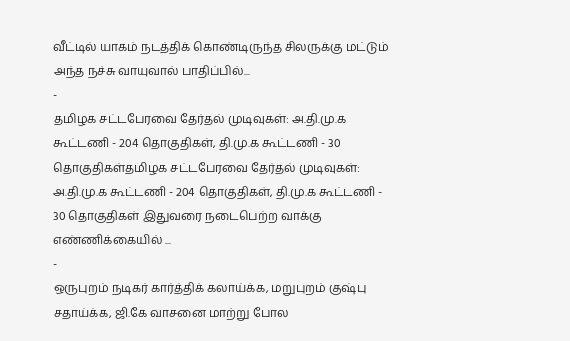வீட்டில் யாகம் நடத்திக் கொண்டிருந்த சிலருக்கு மட்டும் அந்த நச்சு வாயுவால் பாதிப்பில்...
-
தமிழக சட்டபேரவை தேர்தல் முடிவுகள்: அ.தி.மு.க கூட்டணி - 204 தொகுதிகள், தி.மு.க கூட்டணி - 30 தொகுதிகள்தமிழக சட்டபேரவை தேர்தல் முடிவுகள்: அ.தி.மு.க கூட்டணி - 204 தொகுதிகள், தி.மு.க கூட்டணி - 30 தொகுதிகள் இதுவரை நடைபெற்ற வாக்கு எண்ணிக்கையில் ...
-
ஒருபுறம் நடிகர் கார்த்திக் கலாய்க்க, மறுபுறம் குஷ்பு சதாய்க்க, ஜி.கே வாசனை மாற்று போல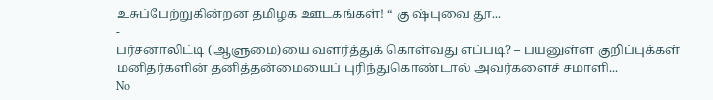உசுப்பேற்றுகின்றன தமிழக ஊடகங்கள்! “ கு ஷ்புவை தூ...
-
பர்சனாலிட்டி (ஆளுமை)யை வளர்த்துக் கொள்வது எப்படி? – பயனுள்ள குறிப்புக்கள் மனிதர்களின் தனித்தன்மையைப் புரிந்துகொண்டால் அவர்களைச் சமாளி...
No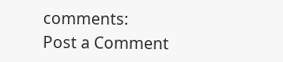comments:
Post a Comment